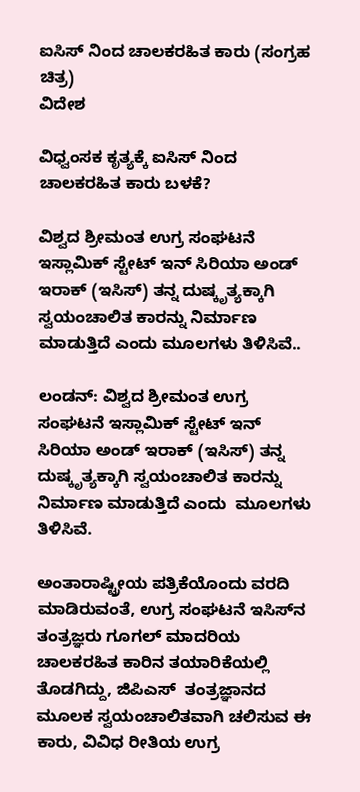ಐಸಿಸ್ ನಿಂದ ಚಾಲಕರಹಿತ ಕಾರು (ಸಂಗ್ರಹ ಚಿತ್ರ)
ವಿದೇಶ

ವಿಧ್ವಂಸಕ ಕೃತ್ಯಕ್ಕೆ ಐಸಿಸ್ ನಿಂದ ಚಾಲಕರಹಿತ ಕಾರು ಬಳಕೆ?

ವಿಶ್ವದ ಶ್ರೀಮಂತ ಉಗ್ರ ಸಂಘಟನೆ ಇಸ್ಲಾಮಿಕ್ ಸ್ಟೇಟ್ ಇನ್ ಸಿರಿಯಾ ಅಂಡ್ ಇರಾಕ್ (ಇಸಿಸ್) ತನ್ನ ದುಷ್ಕೃತ್ಯಕ್ಕಾಗಿ ಸ್ವಯಂಚಾಲಿತ ಕಾರನ್ನು ನಿರ್ಮಾಣ ಮಾಡುತ್ತಿದೆ ಎಂದು ಮೂಲಗಳು ತಿಳಿಸಿವೆ..

ಲಂಡನ್: ವಿಶ್ವದ ಶ್ರೀಮಂತ ಉಗ್ರ ಸಂಘಟನೆ ಇಸ್ಲಾಮಿಕ್ ಸ್ಟೇಟ್ ಇನ್ ಸಿರಿಯಾ ಅಂಡ್ ಇರಾಕ್ (ಇಸಿಸ್) ತನ್ನ ದುಷ್ಕೃತ್ಯಕ್ಕಾಗಿ ಸ್ವಯಂಚಾಲಿತ ಕಾರನ್ನು ನಿರ್ಮಾಣ ಮಾಡುತ್ತಿದೆ ಎಂದು  ಮೂಲಗಳು ತಿಳಿಸಿವೆ.

ಅಂತಾರಾಷ್ಟ್ರೀಯ ಪತ್ರಿಕೆಯೊಂದು ವರದಿ ಮಾಡಿರುವಂತೆ, ಉಗ್ರ ಸಂಘಟನೆ ಇಸಿಸ್‌ನ ತಂತ್ರಜ್ಞರು ಗೂಗಲ್ ಮಾದರಿಯ ಚಾಲಕರಹಿತ ಕಾರಿನ ತಯಾರಿಕೆಯಲ್ಲಿ ತೊಡಗಿದ್ದು, ಜಿಪಿಎಸ್  ತಂತ್ರಜ್ಞಾನದ ಮೂಲಕ ಸ್ವಯಂಚಾಲಿತವಾಗಿ ಚಲಿಸುವ ಈ ಕಾರು, ವಿವಿಧ ರೀತಿಯ ಉಗ್ರ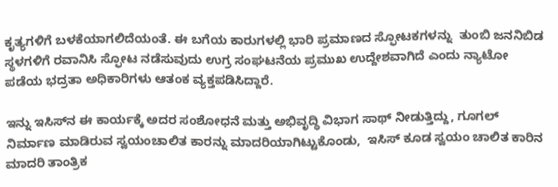ಕೃತ್ಯಗಳಿಗೆ ಬಳಕೆಯಾಗಲಿದೆಯಂತೆ. ಈ ಬಗೆಯ ಕಾರುಗಳಲ್ಲಿ ಭಾರಿ ಪ್ರಮಾಣದ ಸ್ಫೋಟಕಗಳನ್ನು  ತುಂಬಿ ಜನನಿಬಿಡ ಸ್ಥಳಗಳಿಗೆ ರವಾನಿಸಿ ಸ್ಫೋಟ ನಡೆಸುವುದು ಉಗ್ರ ಸಂಘಟನೆಯ ಪ್ರಮುಖ ಉದ್ದೇಶವಾಗಿದೆ ಎಂದು ನ್ಯಾಟೋ ಪಡೆಯ ಭದ್ರತಾ ಅಧಿಕಾರಿಗಳು ಆತಂಕ ವ್ಯಕ್ತಪಡಿಸಿದ್ದಾರೆ.

ಇನ್ನು ಇಸಿಸ್‌ನ ಈ ಕಾರ್ಯಕ್ಕೆ ಅದರ ಸಂಶೋಧನೆ ಮತ್ತು ಅಭಿವೃದ್ಧಿ ವಿಭಾಗ ಸಾಥ್ ನೀಡುತ್ತಿದ್ದು, ಗೂಗಲ್‌ ನಿರ್ಮಾಣ ಮಾಡಿರುವ ಸ್ವಯಂಚಾಲಿತ ಕಾರನ್ನು ಮಾದರಿಯಾಗಿಟ್ಟುಕೊಂಡು,  ಇಸಿಸ್ ಕೂಡ ಸ್ವಯಂ ಚಾಲಿತ ಕಾರಿನ ಮಾದರಿ ತಾಂತ್ರಿಕ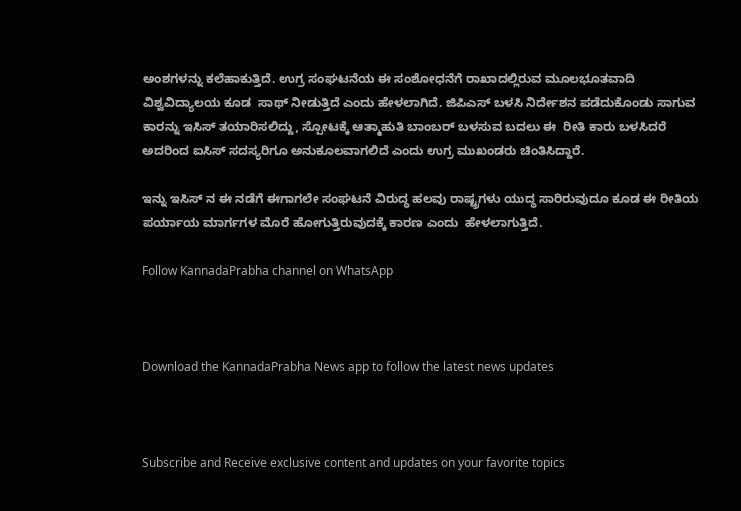ಅಂಶಗಳನ್ನು ಕಲೆಹಾಕುತ್ತಿದೆ. ಉಗ್ರ ಸಂಘಟನೆಯ ಈ ಸಂಶೋಧನೆಗೆ ರಾಖಾದಲ್ಲಿರುವ ಮೂಲಭೂತವಾದಿ ವಿಶ್ವವಿದ್ಯಾಲಯ ಕೂಡ  ಸಾಥ್ ನೀಡುತ್ತಿದೆ ಎಂದು ಹೇಳಲಾಗಿದೆ. ಜಿಪಿಎಸ್ ಬಳಸಿ ನಿರ್ದೇಶನ ಪಡೆದುಕೊಂಡು ಸಾಗುವ ಕಾರನ್ನು ಇಸಿಸ್ ತಯಾರಿಸಲಿದ್ದು, ಸ್ಪೋಟಕ್ಕೆ ಆತ್ಮಾಹುತಿ ಬಾಂಬರ್ ಬಳಸುವ ಬದಲು ಈ  ರೀತಿ ಕಾರು ಬಳಸಿದರೆ ಅದರಿಂದ ಐಸಿಸ್ ಸದಸ್ಯರಿಗೂ ಅನುಕೂಲವಾಗಲಿದೆ ಎಂದು ಉಗ್ರ ಮುಖಂಡರು ಚಿಂತಿಸಿದ್ದಾರೆ.

ಇನ್ನು ಇಸಿಸ್ ನ ಈ ನಡೆಗೆ ಈಗಾಗಲೇ ಸಂಘಟನೆ ವಿರುದ್ಧ ಹಲವು ರಾಷ್ಟ್ರಗಳು ಯುದ್ಧ ಸಾರಿರುವುದೂ ಕೂಡ ಈ ರೀತಿಯ ಪರ್ಯಾಯ ಮಾರ್ಗಗಳ ಮೊರೆ ಹೋಗುತ್ತಿರುವುದಕ್ಕೆ ಕಾರಣ ಎಂದು  ಹೇಳಲಾಗುತ್ತಿದೆ.

Follow KannadaPrabha channel on WhatsApp



Download the KannadaPrabha News app to follow the latest news updates



Subscribe and Receive exclusive content and updates on your favorite topics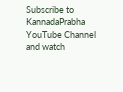Subscribe to KannadaPrabha YouTube Channel and watch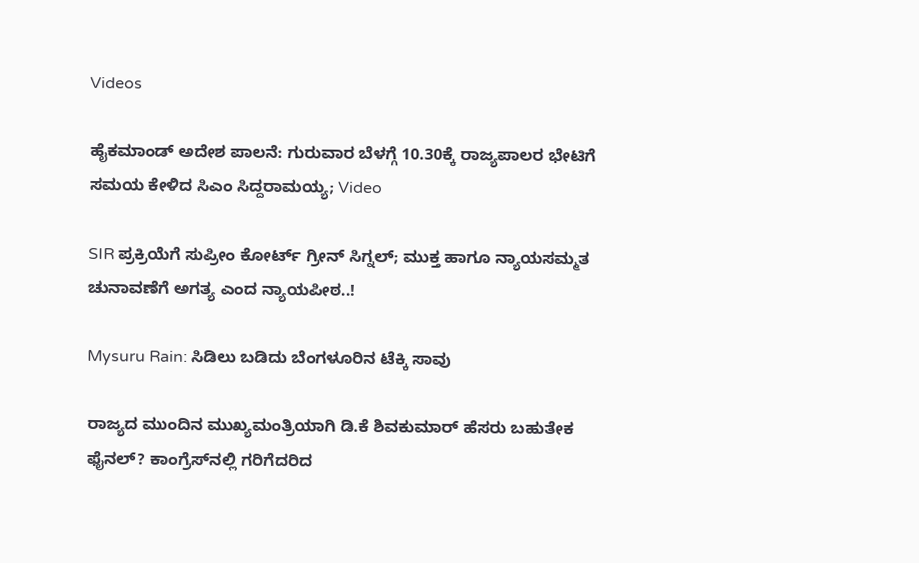Videos

ಹೈಕಮಾಂಡ್ ಅದೇಶ ಪಾಲನೆ: ಗುರುವಾರ ಬೆಳಗ್ಗೆ 10.30ಕ್ಕೆ ರಾಜ್ಯಪಾಲರ ಭೇಟಿಗೆ ಸಮಯ ಕೇಳಿದ ಸಿಎಂ ಸಿದ್ದರಾಮಯ್ಯ; Video

SIR ಪ್ರಕ್ರಿಯೆಗೆ ಸುಪ್ರೀಂ ಕೋರ್ಟ್ ಗ್ರೀನ್ ಸಿಗ್ನಲ್; ಮುಕ್ತ ಹಾಗೂ ನ್ಯಾಯಸಮ್ಮತ ಚುನಾವಣೆಗೆ ಅಗತ್ಯ ಎಂದ ನ್ಯಾಯಪೀಠ..!

Mysuru Rain: ಸಿಡಿಲು ಬಡಿದು ಬೆಂಗಳೂರಿನ ಟೆಕ್ಕಿ ಸಾವು

ರಾಜ್ಯದ ಮುಂದಿನ ಮುಖ್ಯಮಂತ್ರಿಯಾಗಿ ಡಿ.ಕೆ ಶಿವಕುಮಾರ್ ಹೆಸರು ಬಹುತೇಕ ಫೈನಲ್? ಕಾಂಗ್ರೆಸ್‌ನಲ್ಲಿ ಗರಿಗೆದರಿದ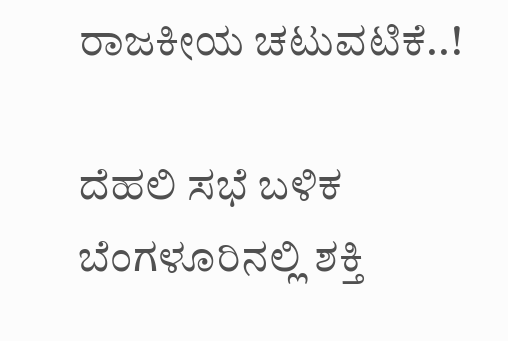ರಾಜಕೀಯ ಚಟುವಟಿಕೆ..!

ದೆಹಲಿ ಸಭೆ ಬಳಿಕ ಬೆಂಗಳೂರಿನಲ್ಲಿ ಶಕ್ತಿ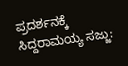ಪ್ರದರ್ಶನಕ್ಕೆ ಸಿದ್ದರಾಮಯ್ಯ ಸಜ್ಜು: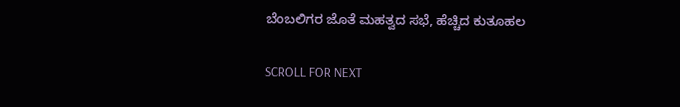ಬೆಂಬಲಿಗರ ಜೊತೆ ಮಹತ್ವದ ಸಭೆ, ಹೆಚ್ಚಿದ ಕುತೂಹಲ

SCROLL FOR NEXT